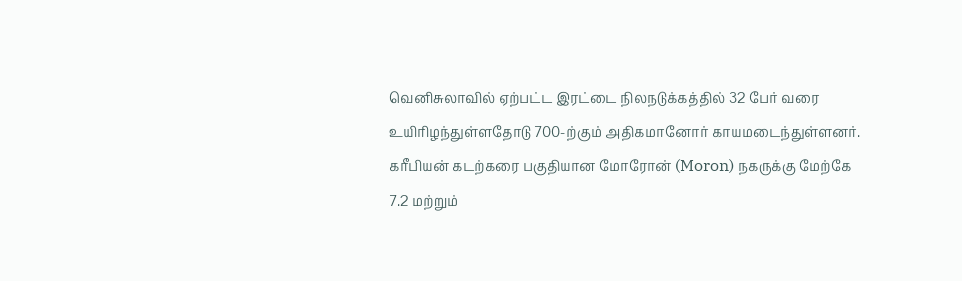வெனிசுலாவில் ஏற்பட்ட இரட்டை நிலநடுக்கத்தில் 32 பேர் வரை உயிரிழந்துள்ளதோடு 700-ற்கும் அதிகமானோர் காயமடைந்துள்ளனர்.
கரீபியன் கடற்கரை பகுதியான மோரோன் (Moron) நகருக்கு மேற்கே 7.2 மற்றும்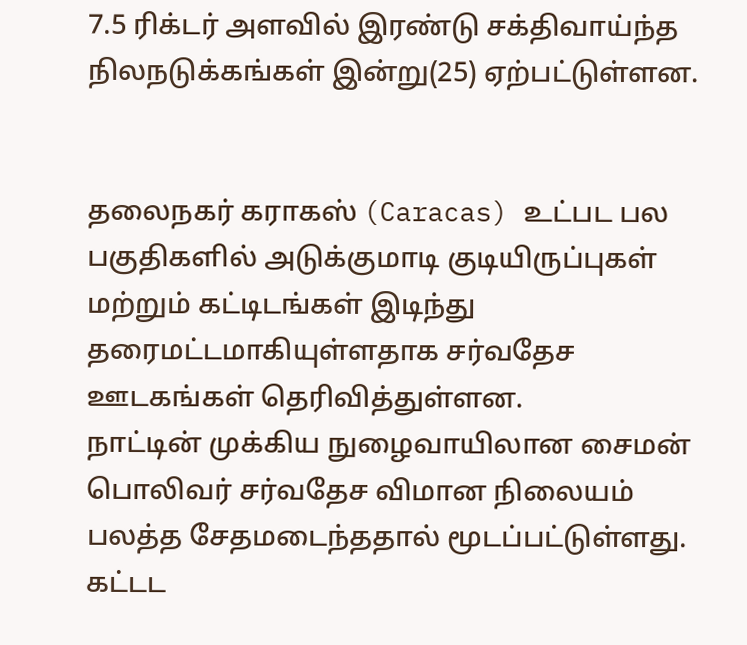7.5 ரிக்டர் அளவில் இரண்டு சக்திவாய்ந்த நிலநடுக்கங்கள் இன்று(25) ஏற்பட்டுள்ளன.


தலைநகர் கராகஸ் (Caracas) உட்பட பல பகுதிகளில் அடுக்குமாடி குடியிருப்புகள் மற்றும் கட்டிடங்கள் இடிந்து தரைமட்டமாகியுள்ளதாக சர்வதேச ஊடகங்கள் தெரிவித்துள்ளன.
நாட்டின் முக்கிய நுழைவாயிலான சைமன் பொலிவர் சர்வதேச விமான நிலையம் பலத்த சேதமடைந்ததால் மூடப்பட்டுள்ளது.
கட்டட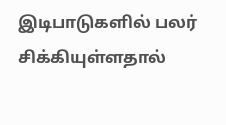இடிபாடுகளில் பலர் சிக்கியுள்ளதால்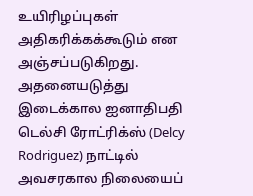உயிரிழப்புகள் அதிகரிக்கக்கூடும் என அஞ்சப்படுகிறது.
அதனையடுத்து இடைக்கால ஐனாதிபதி டெல்சி ரோட்ரிக்ஸ் (Delcy Rodriguez) நாட்டில் அவசரகால நிலையைப்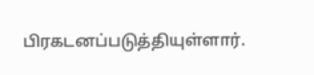பிரகடனப்படுத்தியுள்ளார்.